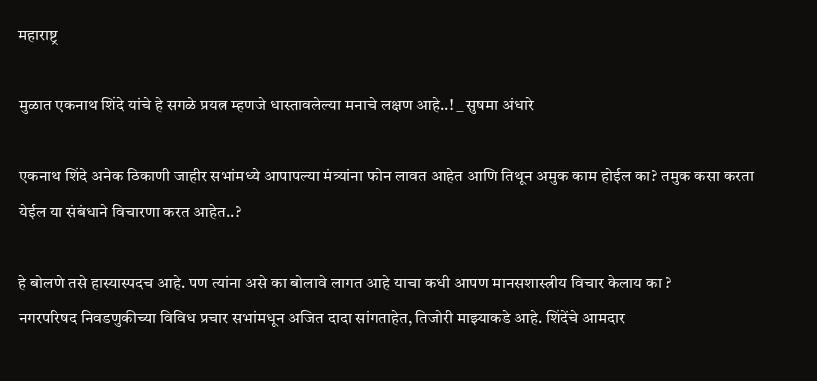महाराष्ट्र

मुळात एकनाथ शिंदे यांचे हे सगळे प्रयत्न म्हणजे धास्तावलेल्या मनाचे लक्षण आहे..! _ सुषमा अंधारे

एकनाथ शिंदे अनेक ठिकाणी जाहीर सभांमध्ये आपापल्या मंत्र्यांना फोन लावत आहेत आणि तिथून अमुक काम होईल का? तमुक कसा करता येईल या संबंधाने विचारणा करत आहेत..?

हे बोलणे तसे हास्यास्पदच आहे. पण त्यांना असे का बोलावे लागत आहे याचा कधी आपण मानसशास्त्रीय विचार केलाय का ?
नगरपरिषद निवडणुकीच्या विविध प्रचार सभांमधून अजित दादा सांगताहेत, तिजोरी माझ्याकडे आहे. शिंदेंचे आमदार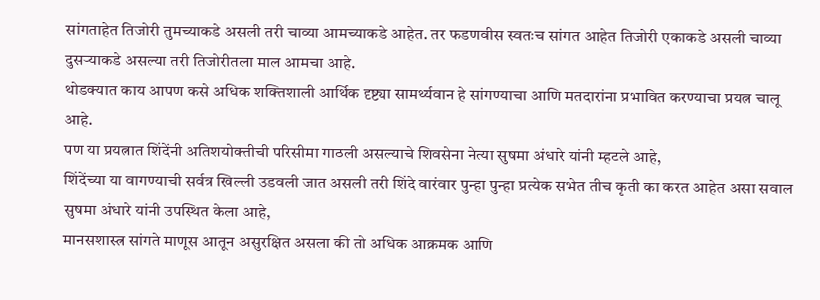सांगताहेत तिजोरी तुमच्याकडे असली तरी चाव्या आमच्याकडे आहेत. तर फडणवीस स्वतःच सांगत आहेत तिजोरी एकाकडे असली चाव्या दुसऱ्याकडे असल्या तरी तिजोरीतला माल आमचा आहे.
थोडक्यात काय आपण कसे अधिक शक्तिशाली आर्थिक दृष्ट्या सामर्थ्यवान हे सांगण्याचा आणि मतदारांना प्रभावित करण्याचा प्रयत्न चालू आहे.
पण या प्रयत्नात शिंदेंनी अतिशयोक्तीची परिसीमा गाठली असल्याचे शिवसेना नेत्या सुषमा अंधारे यांनी म्हटले आहे,
शिंदेंच्या या वागण्याची सर्वत्र खिल्ली उडवली जात असली तरी शिंदे वारंवार पुन्हा पुन्हा प्रत्येक सभेत तीच कृती का करत आहेत असा सवाल सुषमा अंधारे यांनी उपस्थित केला आहे,
मानसशास्त्र सांगते माणूस आतून असुरक्षित असला की तो अधिक आक्रमक आणि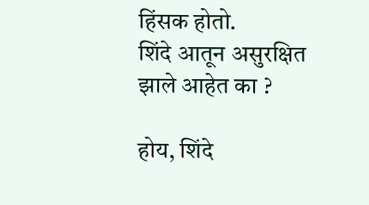हिंसक होतो.
शिंदे आतून असुरक्षित झाले आहेत का ?

होय, शिंदे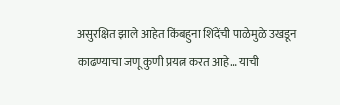असुरक्षित झाले आहेत किंबहुना शिंदेंची पाळेमुळे उखडून काढण्याचा जणू कुणी प्रयत्न करत आहे… याची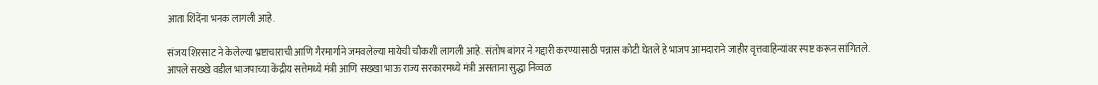आता शिंदेंना भनक लागली आहे.

संजय शिरसाट ने केलेल्या भ्रष्टाचाराची आणि गैरमार्गाने जमवलेल्या मायेची चौकशी लागली आहे. संतोष बांगर ने गद्दारी करण्यासाठी पन्नास कोटी घेतले हे भाजप आमदाराने जाहीर वृत्तवाहिन्यांवर स्पष्ट करून सांगितले.
आपले सख्खे वडील भाजपाच्या केंद्रीय सत्तेमध्ये मंत्री आणि सख्खा भाऊ राज्य सरकारमध्ये मंत्री असताना सुद्धा निव्वळ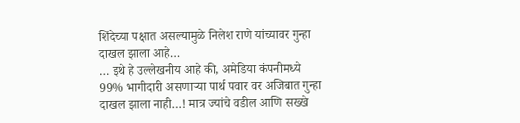शिंदेच्या पक्षात असल्यामुळे निलेश राणे यांच्यावर गुन्हा दाखल झाला आहे…
… इथे हे उल्लेखनीय आहे की, अमेडिया कंपनीमध्ये 99% भागीदारी असणाऱ्या पार्थ पवार वर अजिबात गुन्हा दाखल झाला नाही…! मात्र ज्यांचे वडील आणि सख्खे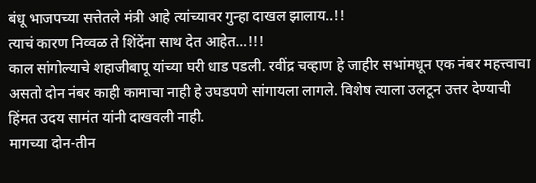बंधू भाजपच्या सत्तेतले मंत्री आहे त्यांच्यावर गुन्हा दाखल झालाय..!!
त्याचं कारण निव्वळ ते शिंदेंना साथ देत आहेत…!!!
काल सांगोल्याचे शहाजीबापू यांच्या घरी धाड पडली. रवींद्र चव्हाण हे जाहीर सभांमधून एक नंबर महत्त्वाचा असतो दोन नंबर काही कामाचा नाही हे उघडपणे सांगायला लागले. विशेष त्याला उलटून उत्तर देण्याची हिंमत उदय सामंत यांनी दाखवली नाही.
मागच्या दोन-तीन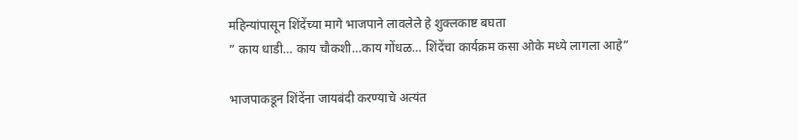महिन्यांपासून शिंदेंच्या मागे भाजपाने लावलेले हे शुक्लकाष्ट बघता
” काय धाडी… काय चौकशी…काय गोंधळ… शिंदेंचा कार्यक्रम कसा ओके मध्ये लागला आहे”

भाजपाकडून शिंदेंना जायबंदी करण्याचे अत्यंत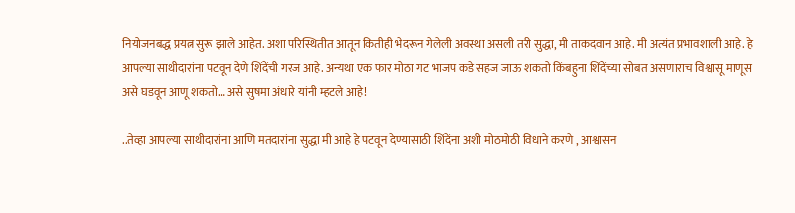नियोजनबद्ध प्रयत्न सुरू झाले आहेत. अशा परिस्थितीत आतून कितीही भेदरून गेलेली अवस्था असली तरी सुद्धा, मी ताकदवान आहे. मी अत्यंत प्रभावशाली आहे. हे आपल्या साथीदारांना पटवून देणे शिंदेंची गरज आहे. अन्यथा एक फार मोठा गट भाजप कडे सहज जाऊ शकतो किंबहुना शिंदेंच्या सोबत असणाराच विश्वासू माणूस असे घडवून आणू शकतो… असे सुषमा अंधारे यांनी म्हटले आहे!

..तेव्हा आपल्या साथीदारांना आणि मतदारांना सुद्धा मी आहे हे पटवून देण्यासाठी शिंदेंना अशी मोठमोठी विधाने करणे , आश्वासन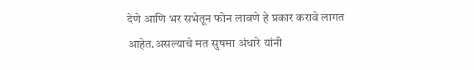देणे आणि भर सभेतून फोन लावणे हे प्रकार करावे लागत आहेत.असल्याचे मत सुषमा अंधारे यांनी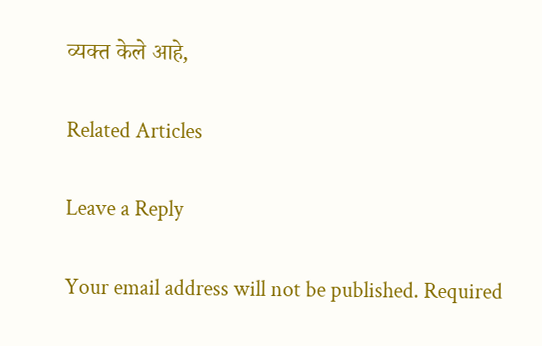व्यक्त केले आहे,

Related Articles

Leave a Reply

Your email address will not be published. Required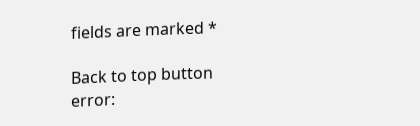fields are marked *

Back to top button
error: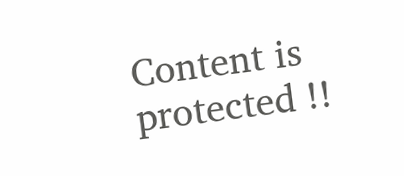Content is protected !!